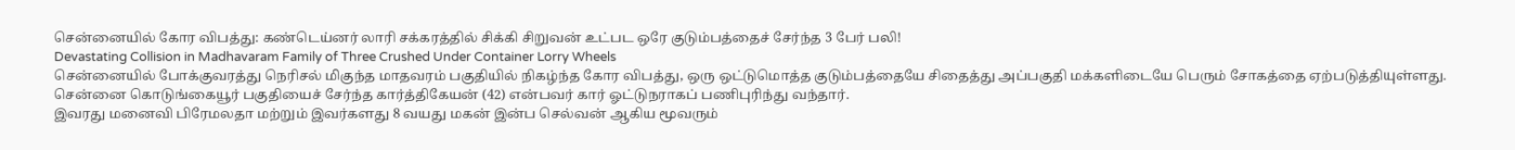சென்னையில் கோர விபத்து: கண்டெய்னர் லாரி சக்கரத்தில் சிக்கி சிறுவன் உட்பட ஒரே குடும்பத்தைச் சேர்ந்த 3 பேர் பலி!
Devastating Collision in Madhavaram Family of Three Crushed Under Container Lorry Wheels
சென்னையில் போக்குவரத்து நெரிசல் மிகுந்த மாதவரம் பகுதியில் நிகழ்ந்த கோர விபத்து, ஒரு ஒட்டுமொத்த குடும்பத்தையே சிதைத்து அப்பகுதி மக்களிடையே பெரும் சோகத்தை ஏற்படுத்தியுள்ளது. சென்னை கொடுங்கையூர் பகுதியைச் சேர்ந்த கார்த்திகேயன் (42) என்பவர் கார் ஓட்டுநராகப் பணிபுரிந்து வந்தார்.
இவரது மனைவி பிரேமலதா மற்றும் இவர்களது 8 வயது மகன் இன்ப செல்வன் ஆகிய மூவரும்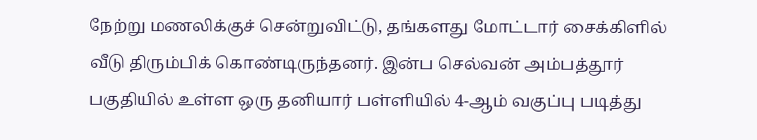நேற்று மணலிக்குச் சென்றுவிட்டு, தங்களது மோட்டார் சைக்கிளில் வீடு திரும்பிக் கொண்டிருந்தனர். இன்ப செல்வன் அம்பத்தூர் பகுதியில் உள்ள ஒரு தனியார் பள்ளியில் 4-ஆம் வகுப்பு படித்து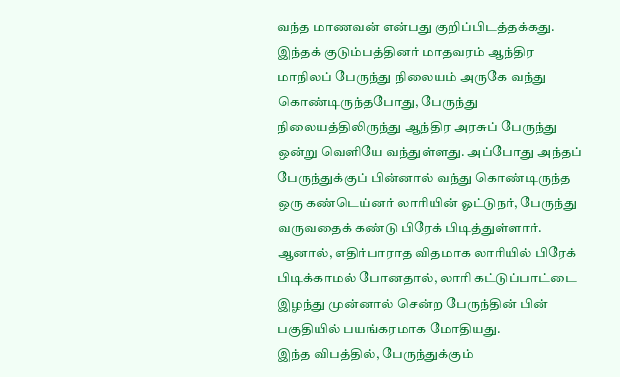வந்த மாணவன் என்பது குறிப்பிடத்தக்கது.
இந்தக் குடும்பத்தினர் மாதவரம் ஆந்திர மாநிலப் பேருந்து நிலையம் அருகே வந்து கொண்டிருந்தபோது, பேருந்து நிலையத்திலிருந்து ஆந்திர அரசுப் பேருந்து ஒன்று வெளியே வந்துள்ளது. அப்போது அந்தப் பேருந்துக்குப் பின்னால் வந்து கொண்டிருந்த ஒரு கண்டெய்னர் லாரியின் ஓட்டுநர், பேருந்து வருவதைக் கண்டு பிரேக் பிடித்துள்ளார்.
ஆனால், எதிர்பாராத விதமாக லாரியில் பிரேக் பிடிக்காமல் போனதால், லாரி கட்டுப்பாட்டை இழந்து முன்னால் சென்ற பேருந்தின் பின் பகுதியில் பயங்கரமாக மோதியது.
இந்த விபத்தில், பேருந்துக்கும்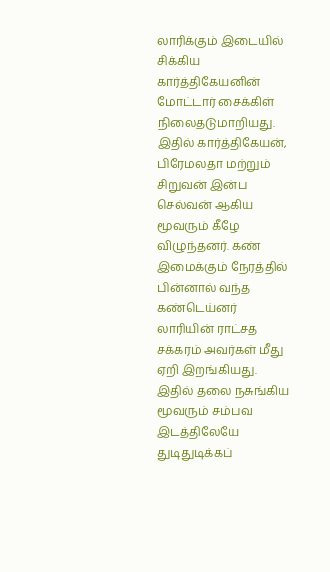லாரிக்கும் இடையில் சிக்கிய கார்த்திகேயனின் மோட்டார் சைக்கிள் நிலைதடுமாறியது. இதில் கார்த்திகேயன், பிரேமலதா மற்றும் சிறுவன் இன்ப செல்வன் ஆகிய மூவரும் கீழே விழுந்தனர். கண் இமைக்கும் நேரத்தில் பின்னால் வந்த கண்டெய்னர் லாரியின் ராட்சத சக்கரம் அவர்கள் மீது ஏறி இறங்கியது. இதில் தலை நசுங்கிய மூவரும் சம்பவ இடத்திலேயே துடிதுடிக்கப்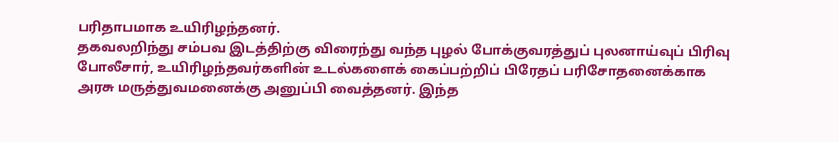பரிதாபமாக உயிரிழந்தனர்.
தகவலறிந்து சம்பவ இடத்திற்கு விரைந்து வந்த புழல் போக்குவரத்துப் புலனாய்வுப் பிரிவு போலீசார், உயிரிழந்தவர்களின் உடல்களைக் கைப்பற்றிப் பிரேதப் பரிசோதனைக்காக அரசு மருத்துவமனைக்கு அனுப்பி வைத்தனர். இந்த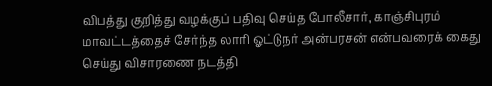விபத்து குறித்து வழக்குப் பதிவு செய்த போலீசார், காஞ்சிபுரம் மாவட்டத்தைச் சேர்ந்த லாரி ஓட்டுநர் அன்பரசன் என்பவரைக் கைது செய்து விசாரணை நடத்தி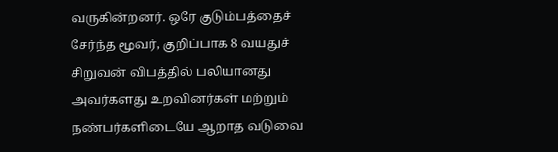வருகின்றனர். ஒரே குடும்பத்தைச் சேர்ந்த மூவர், குறிப்பாக 8 வயதுச் சிறுவன் விபத்தில் பலியானது அவர்களது உறவினர்கள் மற்றும் நண்பர்களிடையே ஆறாத வடுவை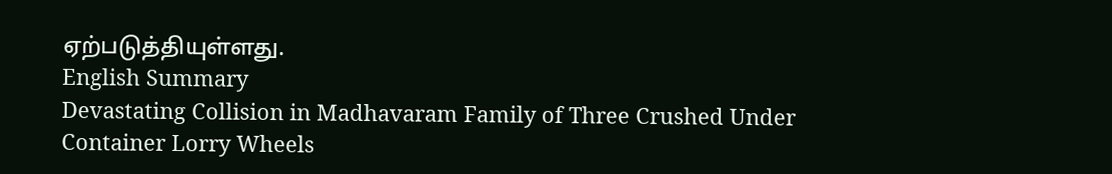ஏற்படுத்தியுள்ளது.
English Summary
Devastating Collision in Madhavaram Family of Three Crushed Under Container Lorry Wheels